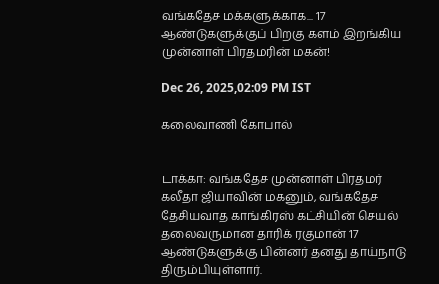வங்கதேச மக்களுக்காக... 17 ஆண்டுகளுக்குப் பிறகு களம் இறங்கிய முன்னாள் பிரதமரின் மகன்!

Dec 26, 2025,02:09 PM IST

கலைவாணி கோபால்


டாக்கா: வங்கதேச முன்னாள் பிரதமர் கலீதா ஜியாவின் மகனும், வங்கதேச தேசியவாத காங்கிரஸ் கட்சியின் செயல் தலைவருமான தாரிக் ரகுமான் 17 ஆண்டுகளுக்கு பின்னர் தனது தாய்நாடு திரும்பியுள்ளார்.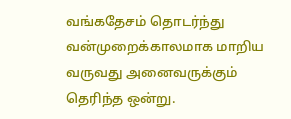வங்கதேசம் தொடர்ந்து வன்முறைக்காலமாக மாறிய வருவது அனைவருக்கும் தெரிந்த ஒன்று.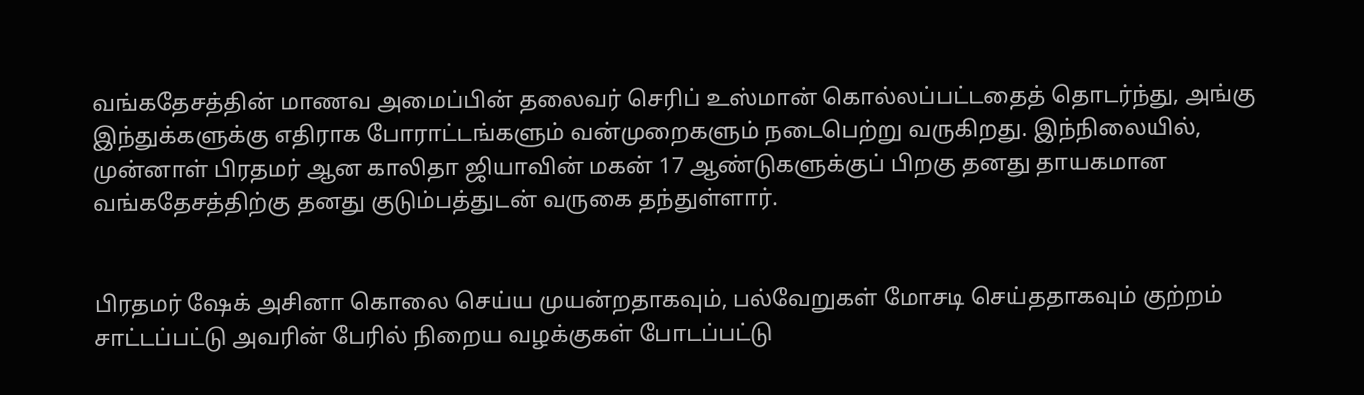வங்கதேசத்தின் மாணவ அமைப்பின் தலைவர் செரிப் உஸ்மான் கொல்லப்பட்டதைத் தொடர்ந்து, அங்கு இந்துக்களுக்கு எதிராக போராட்டங்களும் வன்முறைகளும் நடைபெற்று வருகிறது. இந்நிலையில், முன்னாள் பிரதமர் ஆன காலிதா ஜியாவின் மகன் 17 ஆண்டுகளுக்குப் பிறகு தனது தாயகமான வங்கதேசத்திற்கு தனது குடும்பத்துடன் வருகை தந்துள்ளார்.


பிரதமர் ஷேக் அசினா கொலை செய்ய முயன்றதாகவும், பல்வேறுகள் மோசடி செய்ததாகவும் குற்றம் சாட்டப்பட்டு அவரின் பேரில் நிறைய வழக்குகள் போடப்பட்டு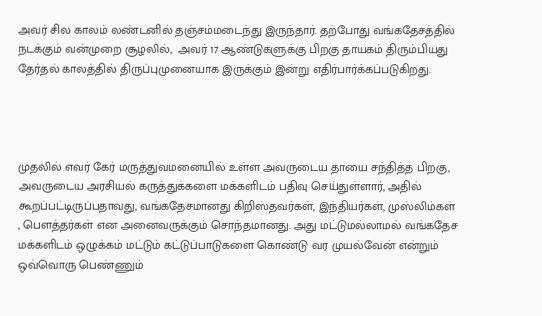அவர் சில காலம் லண்டனில் தஞ்சம்மடைந்து இருந்தார். தற்போது வங்கதேசத்தில் நடக்கும் வன்முறை சூழலில்,  அவர் 17 ஆண்டுகளுக்கு பிறகு தாயகம் திரும்பியது தேர்தல் காலத்தில் திருப்புமுனையாக இருக்கும் இன்று எதிர்பார்க்கப்படுகிறது.




முதலில் எவர் கேர் மருத்துவமனையில் உள்ள அவருடைய தாயை சந்தித்த பிறகு, அவருடைய அரசியல் கருத்துக்களை மக்களிடம் பதிவு செய்துள்ளார், அதில் கூறப்பட்டிருப்பதாவது, வங்கதேசமானது கிறிஸ்தவர்கள், இந்தியர்கள், முஸ்லிம்கள் , பௌத்தர்கள் என அனைவருக்கும் சொந்தமானது. அது மட்டுமல்லாமல் வங்கதேச மக்களிடம் ஒழுக்கம் மட்டும் கட்டுப்பாடுகளை கொண்டு வர முயல்வேன் என்றும் ஒவ்வொரு பெண்ணும்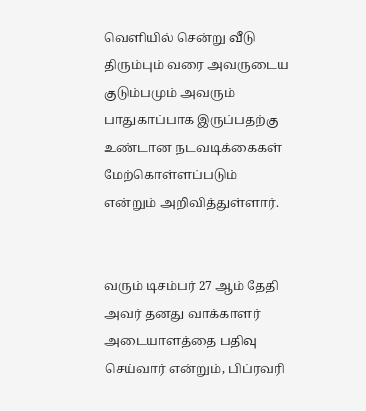வெளியில் சென்று வீடு திரும்பும் வரை அவருடைய குடும்பமும் அவரும் பாதுகாப்பாக இருப்பதற்கு உண்டான நடவடிக்கைகள் மேற்கொள்ளப்படும் என்றும் அறிவித்துள்ளார்.


வரும் டிசம்பர் 27 ஆம் தேதி அவர் தனது வாக்காளர் அடையாளத்தை பதிவு செய்வார் என்றும், பிப்ரவரி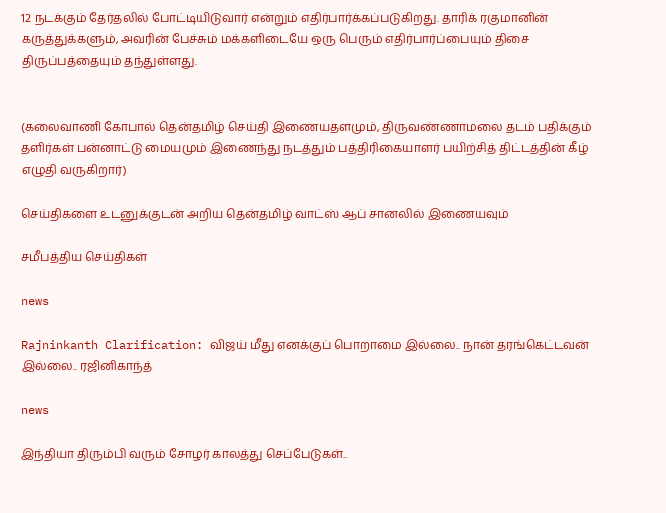12 நடக்கும் தேர்தலில் போட்டியிடுவார் என்றும் எதிர்பார்க்கப்படுகிறது. தாரிக் ரகுமானின் கருத்துக்களும், அவரின் பேச்சும் மக்களிடையே ஒரு பெரும் எதிர்பார்ப்பையும் திசை திருப்பத்தையும் தந்துள்ளது.


(கலைவாணி கோபால் தென்தமிழ் செய்தி இணையதளமும், திருவண்ணாமலை தடம் பதிக்கும் தளிர்கள் பன்னாட்டு மையமும் இணைந்து நடத்தும் பத்திரிகையாளர் பயிற்சித் திட்டத்தின் கீழ் எழுதி வருகிறார்)

செய்திகளை உடனுக்குடன் அறிய தென்தமிழ் வாட்ஸ் ஆப் சானலில் இணையவும்

சமீபத்திய செய்திகள்

news

Rajninkanth Clarification: விஜய் மீது எனக்குப் பொறாமை இல்லை.. நான் தரங்கெட்டவன் இல்லை.. ரஜினிகாந்த்

news

இந்தியா திரும்பி வரும் சோழர் காலத்து செப்பேடுகள்..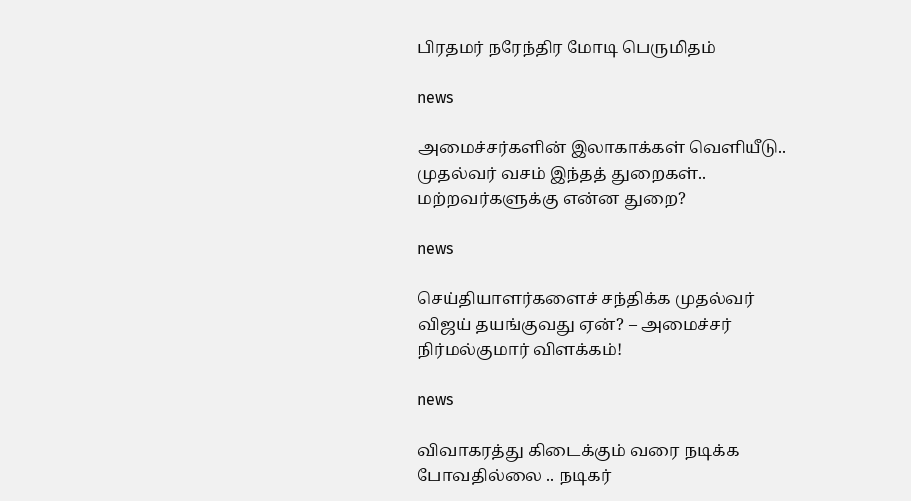பிரதமர் நரேந்திர மோடி பெருமிதம்

news

அமைச்சர்களின் இலாகாக்கள் வெளியீடு.. முதல்வர் வசம் இந்தத் துறைகள்.. மற்றவர்களுக்கு என்ன துறை?

news

செய்தியாளர்களைச் சந்திக்க முதல்வர் விஜய் தயங்குவது ஏன்? – அமைச்சர் நிர்மல்குமார் விளக்கம்!

news

விவாகரத்து கிடைக்கும் வரை நடிக்க போவதில்லை .. நடிகர்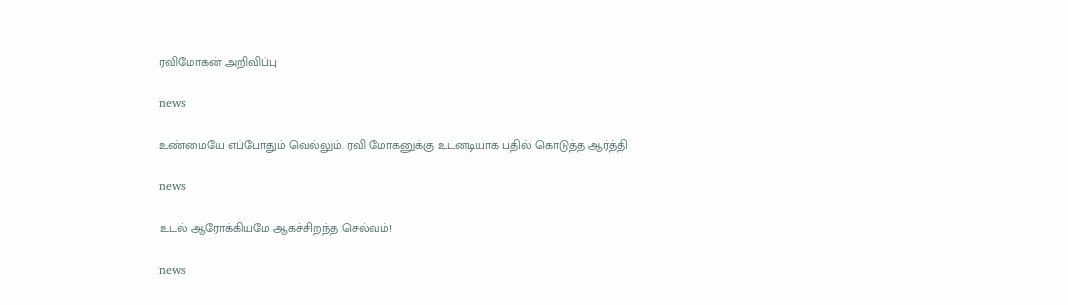ரவிமோகன் அறிவிப்பு

news

உண்மையே எப்போதும் வெல்லும். ரவி மோகனுக்கு உடனடியாக பதில் கொடுத்த ஆர்த்தி

news

உடல் ஆரோக்கியமே ஆகச்சிறந்த செல்வம்!

news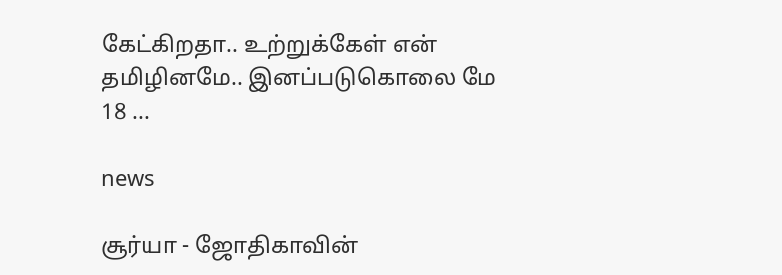கேட்கிறதா.. உற்றுக்கேள் என் தமிழினமே.. இனப்படுகொலை மே 18 ...

news

சூர்யா - ஜோதிகாவின்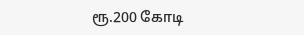ரூ.200 கோடி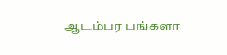ஆடம்பர பங்களா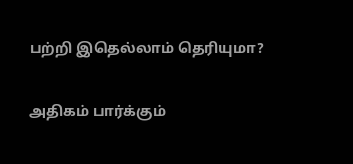பற்றி இதெல்லாம் தெரியுமா?

அதிகம் பார்க்கும்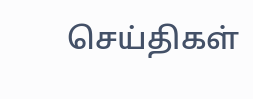செய்திகள்